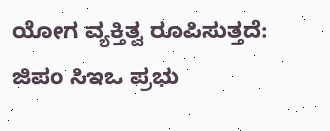ಯೋಗ ವ್ಯಕ್ತಿತ್ವ ರೂಪಿಸುತ್ತದೆ: ಜಿಪಂ ಸಿಇಒ ಪ್ರಭು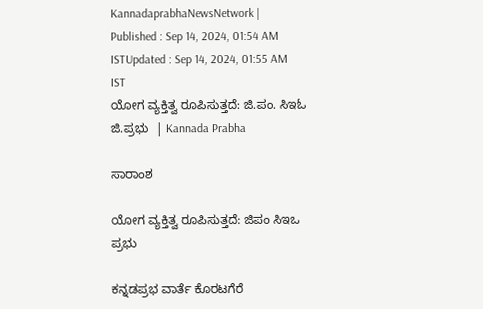KannadaprabhaNewsNetwork |
Published : Sep 14, 2024, 01:54 AM ISTUpdated : Sep 14, 2024, 01:55 AM IST
ಯೋಗ ವ್ಯಕ್ತಿತ್ವ ರೂಪಿಸುತ್ತದೆ: ಜಿ.ಪಂ. ಸಿಇಓ ಜಿ.ಪ್ರಭು  | Kannada Prabha

ಸಾರಾಂಶ

ಯೋಗ ವ್ಯಕ್ತಿತ್ವ ರೂಪಿಸುತ್ತದೆ: ಜಿಪಂ ಸಿಇಒ ಪ್ರಭು

ಕನ್ನಡಪ್ರಭ ವಾರ್ತೆ ಕೊರಟಗೆರೆ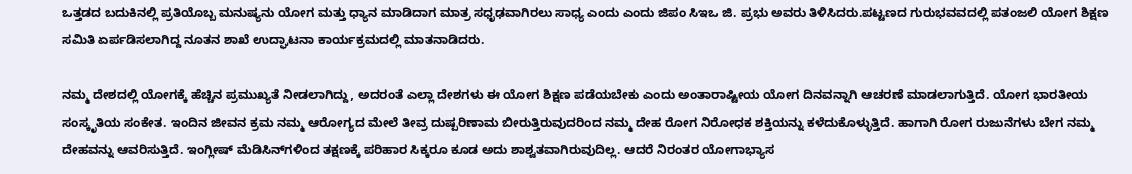ಒತ್ತಡದ ಬದುಕಿನಲ್ಲಿ ಪ್ರತಿಯೊಬ್ಬ ಮನುಷ್ಯನು ಯೋಗ ಮತ್ತು ಧ್ಯಾನ ಮಾಡಿದಾಗ ಮಾತ್ರ ಸಧೃಢವಾಗಿರಲು ಸಾಧ್ಯ ಎಂದು ಎಂದು ಜಿಪಂ ಸಿಇಒ ಜಿ. ಪ್ರಭು ಅವರು ತಿಳಿಸಿದರು.ಪಟ್ಟಣದ ಗುರುಭವವದಲ್ಲಿ ಪತಂಜಲಿ ಯೋಗ ಶಿಕ್ಷಣ ಸಮಿತಿ ಏರ್ಪಡಿಸಲಾಗಿದ್ದ ನೂತನ ಶಾಖೆ ಉದ್ಘಾಟನಾ ಕಾರ್ಯಕ್ರಮದಲ್ಲಿ ಮಾತನಾಡಿದರು.

ನಮ್ಮ ದೇಶದಲ್ಲಿ ಯೋಗಕ್ಕೆ ಹೆಚ್ಚಿನ ಪ್ರಮುಖ್ಯತೆ ನೀಡಲಾಗಿದ್ದು, ಅದರಂತೆ ಎಲ್ಲಾ ದೇಶಗಳು ಈ ಯೋಗ ಶಿಕ್ಷಣ ಪಡೆಯಬೇಕು ಎಂದು ಅಂತಾರಾಷ್ಟೀಯ ಯೋಗ ದಿನವನ್ನಾಗಿ ಆಚರಣೆ ಮಾಡಲಾಗುತ್ತಿದೆ. ಯೋಗ ಭಾರತೀಯ ಸಂಸ್ಕೃತಿಯ ಸಂಕೇತ. ಇಂದಿನ ಜೀವನ ಕ್ರಮ ನಮ್ಮ ಆರೋಗ್ಯದ ಮೇಲೆ ತೀವ್ರ ದುಷ್ಪರಿಣಾಮ ಬೀರುತ್ತಿರುವುದರಿಂದ ನಮ್ಮ ದೇಹ ರೋಗ ನಿರೋಧಕ ಶಕ್ತಿಯನ್ನು ಕಳೆದುಕೊಳ್ಳುತ್ತಿದೆ. ಹಾಗಾಗಿ ರೋಗ ರುಜುನೆಗಳು ಬೇಗ ನಮ್ಮ ದೇಹವನ್ನು ಆವರಿಸುತ್ತಿದೆ. ಇಂಗ್ಲೀಷ್ ಮೆಡಿಸಿನ್‌ಗಳಿಂದ ತಕ್ಷಣಕ್ಕೆ ಪರಿಹಾರ ಸಿಕ್ಕರೂ ಕೂಡ ಅದು ಶಾಶ್ವತವಾಗಿರುವುದಿಲ್ಲ. ಆದರೆ ನಿರಂತರ ಯೋಗಾಭ್ಯಾಸ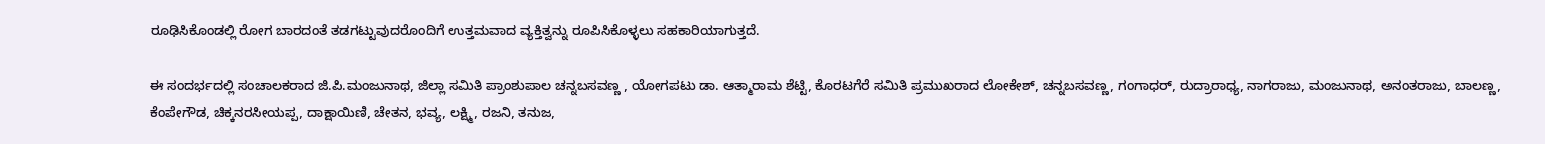ರೂಢಿಸಿಕೊಂಡಲ್ಲಿ ರೋಗ ಬಾರದಂತೆ ತಡಗಟ್ಟುವುದರೊಂದಿಗೆ ಉತ್ತಮವಾದ ವ್ಯಕ್ತಿತ್ವನ್ನು ರೂಪಿಸಿಕೊಳ್ಳಲು ಸಹಕಾರಿಯಾಗುತ್ತದೆ.

ಈ ಸಂದರ್ಭದಲ್ಲಿ ಸಂಚಾಲಕರಾದ ಜಿ.ಪಿ.ಮಂಜುನಾಥ, ಜಿಲ್ಲಾ ಸಮಿತಿ ಪ್ರಾಂಶುಪಾಲ ಚನ್ನಬಸವಣ್ಣ , ಯೋಗಪಟು ಡಾ. ಆತ್ಮಾರಾಮ ಶೆಟ್ಟಿ, ಕೊರಟಗೆರೆ ಸಮಿತಿ ಪ್ರಮುಖರಾದ ಲೋಕೇಶ್, ಚನ್ನಬಸವಣ್ಣ, ಗಂಗಾಧರ್, ರುದ್ರಾರಾಧ್ಯ, ನಾಗರಾಜು, ಮಂಜುನಾಥ, ಅನಂತರಾಜು, ಬಾಲಣ್ಣ, ಕೆಂಪೇಗೌಡ, ಚಿಕ್ಕನರಸೀಯಪ್ಪ, ದಾಕ್ಷಾಯಿಣಿ, ಚೇತನ, ಭವ್ಯ, ಲಕ್ಷ್ಮಿ, ರಜನಿ, ತನುಜ,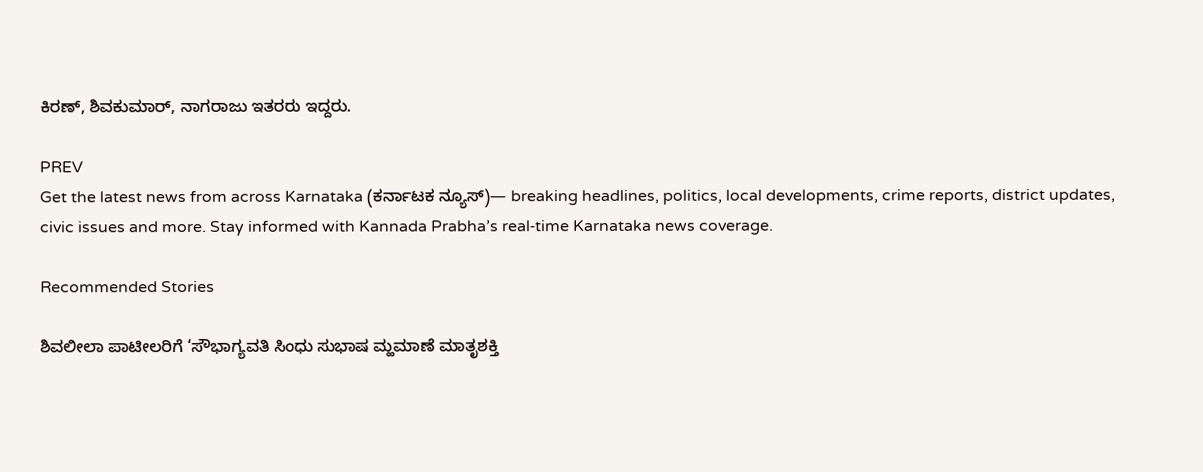ಕಿರಣ್, ಶಿವಕುಮಾರ್, ನಾಗರಾಜು ಇತರರು ಇದ್ದರು.

PREV
Get the latest news from across Karnataka (ಕರ್ನಾಟಕ ನ್ಯೂಸ್)— breaking headlines, politics, local developments, crime reports, district updates, civic issues and more. Stay informed with Kannada Prabha’s real‑time Karnataka news coverage.

Recommended Stories

ಶಿವಲೀಲಾ ಪಾಟೀಲರಿಗೆ ‘ಸೌಭಾಗ್ಯವತಿ ಸಿಂಧು ಸುಭಾಷ ಮ್ಹಮಾಣೆ ಮಾತೃಶಕ್ತಿ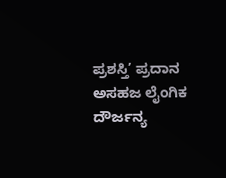ಪ್ರಶಸ್ತಿ’ ಪ್ರದಾನ
ಅಸಹಜ ಲೈಂಗಿಕ ದೌರ್ಜನ್ಯ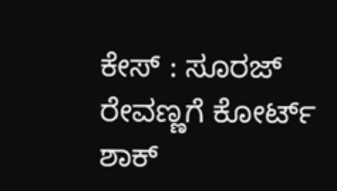ಕೇಸ್‌ : ಸೂರಜ್‌ ರೇವಣ್ಣಗೆ ಕೋರ್ಟ್‌ ಶಾಕ್‌